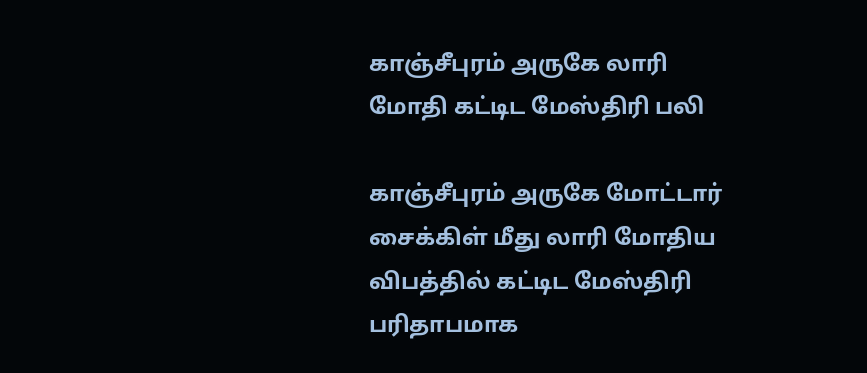காஞ்சீபுரம் அருகே லாரி மோதி கட்டிட மேஸ்திரி பலி

காஞ்சீபுரம் அருகே மோட்டார் சைக்கிள் மீது லாரி மோதிய விபத்தில் கட்டிட மேஸ்திரி பரிதாபமாக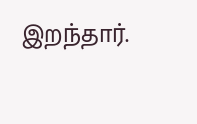இறந்தார்.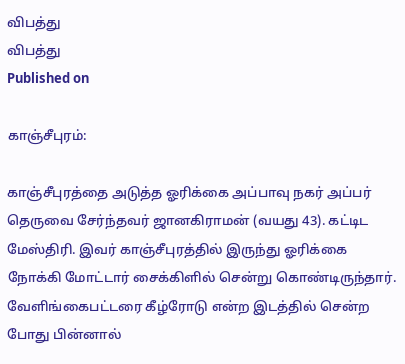விபத்து
விபத்து
Published on

காஞ்சீபுரம்:

காஞ்சீபுரத்தை அடுத்த ஓரிக்கை அப்பாவு நகர் அப்பர் தெருவை சேர்ந்தவர் ஜானகிராமன் (வயது 43). கட்டிட மேஸ்திரி. இவர் காஞ்சீபுரத்தில் இருந்து ஓரிக்கை நோக்கி மோட்டார் சைக்கிளில் சென்று கொண்டிருந்தார். வேளிங்கைபட்டரை கீழ்ரோடு என்ற இடத்தில் சென்ற போது பின்னால்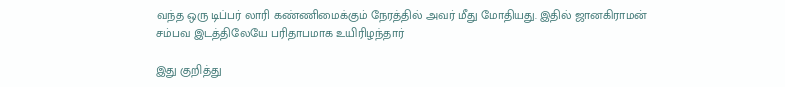வந்த ஒரு டிப்பர் லாரி கண்ணிமைக்கும் நேரத்தில் அவர் மீது மோதியது. இதில் ஜானகிராமன் சம்பவ இடத்திலேயே பரிதாபமாக உயிரிழந்தார்

இது குறித்து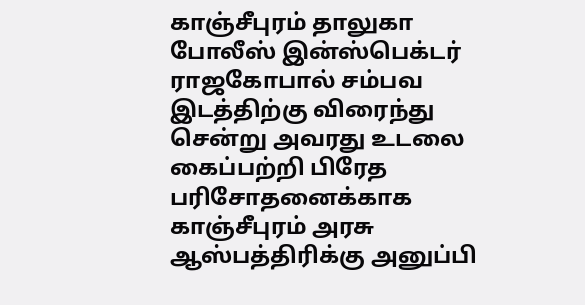காஞ்சீபுரம் தாலுகா போலீஸ் இன்ஸ்பெக்டர் ராஜகோபால் சம்பவ இடத்திற்கு விரைந்து சென்று அவரது உடலை கைப்பற்றி பிரேத பரிசோதனைக்காக காஞ்சீபுரம் அரசு ஆஸ்பத்திரிக்கு அனுப்பி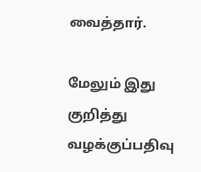வைத்தார்.

மேலும் இது குறித்து வழக்குப்பதிவு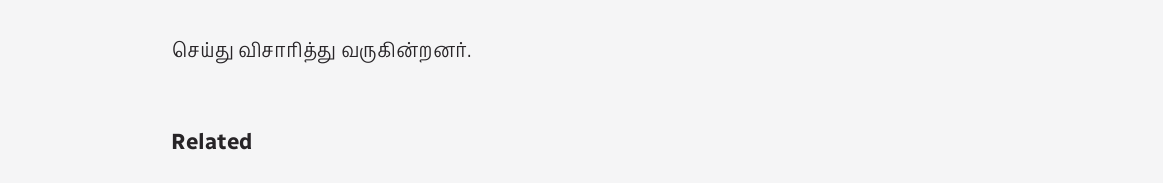செய்து விசாரித்து வருகின்றனர்.

Related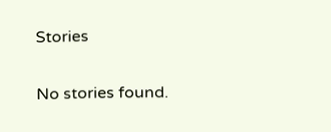Stories

No stories found.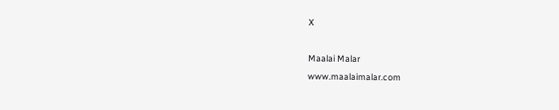X

Maalai Malar
www.maalaimalar.com